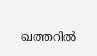ഖത്തറിൽ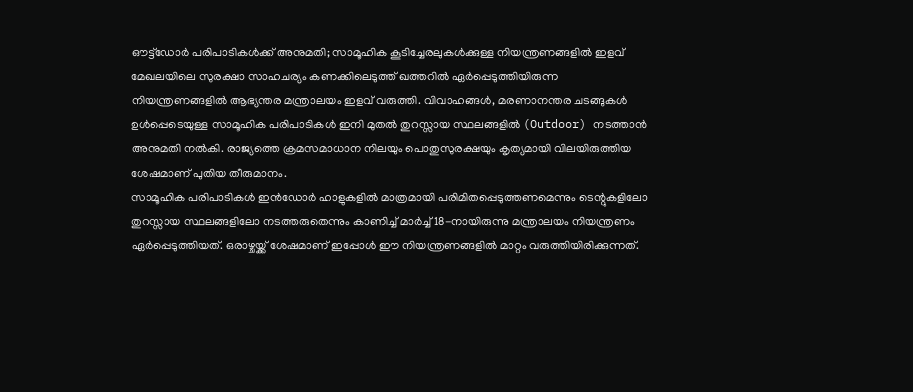ഔട്ട്ഡോർ പരിപാടികൾക്ക് അനുമതി; സാമൂഹിക കൂടിച്ചേരലുകൾക്കുള്ള നിയന്ത്രണങ്ങളിൽ ഇളവ്
മേഖലയിലെ സുരക്ഷാ സാഹചര്യം കണക്കിലെടുത്ത് ഖത്തറിൽ ഏർപ്പെടുത്തിയിരുന്ന നിയന്ത്രണങ്ങളിൽ ആഭ്യന്തര മന്ത്രാലയം ഇളവ് വരുത്തി. വിവാഹങ്ങൾ, മരണാനന്തര ചടങ്ങുകൾ ഉൾപ്പെടെയുള്ള സാമൂഹിക പരിപാടികൾ ഇനി മുതൽ തുറസ്സായ സ്ഥലങ്ങളിൽ (Outdoor) നടത്താൻ അനുമതി നൽകി. രാജ്യത്തെ ക്രമസമാധാന നിലയും പൊതുസുരക്ഷയും കൃത്യമായി വിലയിരുത്തിയ ശേഷമാണ് പുതിയ തീരുമാനം.
സാമൂഹിക പരിപാടികൾ ഇൻഡോർ ഹാളുകളിൽ മാത്രമായി പരിമിതപ്പെടുത്തണമെന്നും ടെന്റുകളിലോ തുറസ്സായ സ്ഥലങ്ങളിലോ നടത്തരുതെന്നും കാണിച്ച് മാർച്ച് 18-നായിരുന്നു മന്ത്രാലയം നിയന്ത്രണം ഏർപ്പെടുത്തിയത്. ഒരാഴ്ചയ്ക്ക് ശേഷമാണ് ഇപ്പോൾ ഈ നിയന്ത്രണങ്ങളിൽ മാറ്റം വരുത്തിയിരിക്കുന്നത്.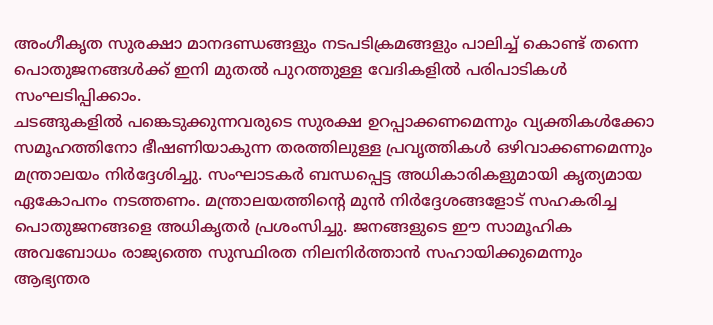അംഗീകൃത സുരക്ഷാ മാനദണ്ഡങ്ങളും നടപടിക്രമങ്ങളും പാലിച്ച് കൊണ്ട് തന്നെ പൊതുജനങ്ങൾക്ക് ഇനി മുതൽ പുറത്തുള്ള വേദികളിൽ പരിപാടികൾ സംഘടിപ്പിക്കാം.
ചടങ്ങുകളിൽ പങ്കെടുക്കുന്നവരുടെ സുരക്ഷ ഉറപ്പാക്കണമെന്നും വ്യക്തികൾക്കോ സമൂഹത്തിനോ ഭീഷണിയാകുന്ന തരത്തിലുള്ള പ്രവൃത്തികൾ ഒഴിവാക്കണമെന്നും മന്ത്രാലയം നിർദ്ദേശിച്ചു. സംഘാടകർ ബന്ധപ്പെട്ട അധികാരികളുമായി കൃത്യമായ ഏകോപനം നടത്തണം. മന്ത്രാലയത്തിന്റെ മുൻ നിർദ്ദേശങ്ങളോട് സഹകരിച്ച പൊതുജനങ്ങളെ അധികൃതർ പ്രശംസിച്ചു. ജനങ്ങളുടെ ഈ സാമൂഹിക അവബോധം രാജ്യത്തെ സുസ്ഥിരത നിലനിർത്താൻ സഹായിക്കുമെന്നും ആഭ്യന്തര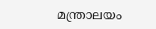മന്ത്രാലയം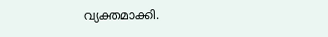വ്യക്തമാക്കി.